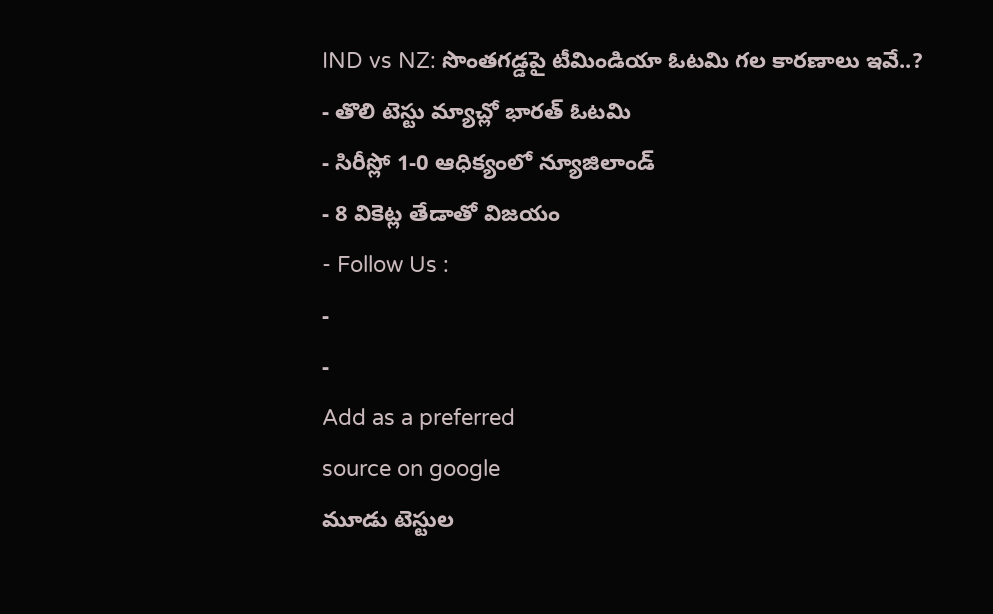IND vs NZ: సొంతగడ్డపై టీమిండియా ఓటమి గల కారణాలు ఇవే..?
- తొలి టెస్టు మ్యాచ్లో భారత్ ఓటమి
- సిరీస్లో 1-0 ఆధిక్యంలో న్యూజిలాండ్
- 8 వికెట్ల తేడాతో విజయం
- Follow Us :
-
-
Add as a preferred
source on google
మూడు టెస్టుల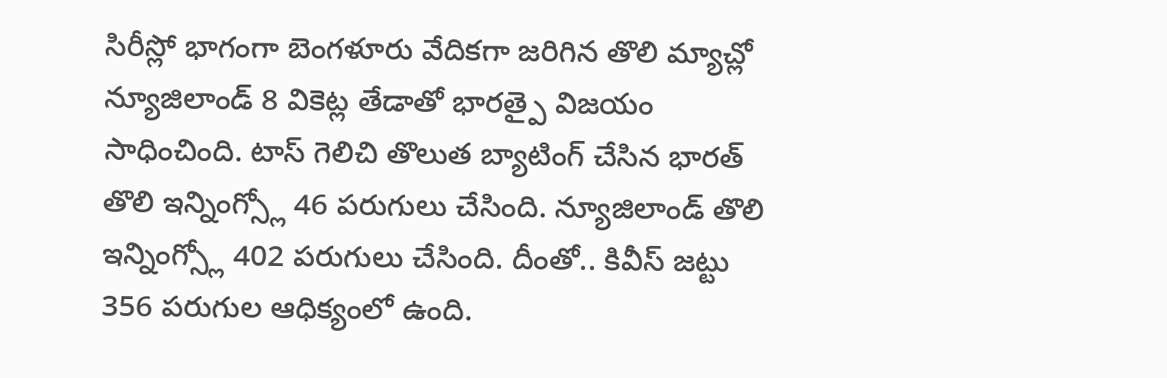సిరీస్లో భాగంగా బెంగళూరు వేదికగా జరిగిన తొలి మ్యాచ్లో న్యూజిలాండ్ 8 వికెట్ల తేడాతో భారత్పై విజయం సాధించింది. టాస్ గెలిచి తొలుత బ్యాటింగ్ చేసిన భారత్ తొలి ఇన్నింగ్స్లో 46 పరుగులు చేసింది. న్యూజిలాండ్ తొలి ఇన్నింగ్స్లో 402 పరుగులు చేసింది. దీంతో.. కివీస్ జట్టు 356 పరుగుల ఆధిక్యంలో ఉంది.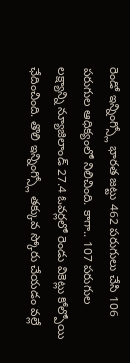రెండో ఇన్నింగ్స్లో భారత జట్టు 462 పరుగులు చేసి 106 పరుగుల ఆధిక్యంలో నిలిచింది. కాగా.. 107 పరుగుల లక్ష్యాన్ని న్యూజిలాండ్ 27.4 ఓవర్లలో రెండు వికెట్లు కోల్పోయి ఛేదించింది. తొలి ఇన్నింగ్స్లో తక్కువ స్కోరు చేయడం వల్లే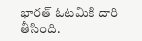భారత్ ఓటమికి దారి తీసింది.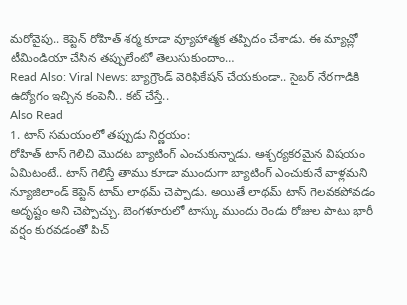మరోవైపు.. కెప్టెన్ రోహిత్ శర్మ కూడా వ్యూహాత్మక తప్పిదం చేశాడు. ఈ మ్యాచ్లో టీమిండియా చేసిన తప్పులేంటో తెలుసుకుందాం…
Read Also: Viral News: బ్యాగ్రౌండ్ వెరిఫికేషన్ చేయకుండా.. సైబర్ నేరగాడికి ఉద్యోగం ఇచ్చిన కంపెనీ.. కట్ చేస్తే..
Also Read
1. టాస్ సమయంలో తప్పుడు నిర్ణయం:
రోహిత్ టాస్ గెలిచి మొదట బ్యాటింగ్ ఎంచుకున్నాడు. ఆశ్చర్యకరమైన విషయం ఏమిటంటే.. టాస్ గెలిస్తే తాము కూడా ముందుగా బ్యాటింగ్ ఎంచుకునే వాళ్లమని న్యూజిలాండ్ కెప్టెన్ టామ్ లాథమ్ చెప్పాడు. అయితే లాథమ్ టాస్ గెలవకపోవడం అదృష్టం అని చెప్పొచ్చు. బెంగళూరులో టాస్కు ముందు రెండు రోజుల పాటు భారీ వర్షం కురవడంతో పిచ్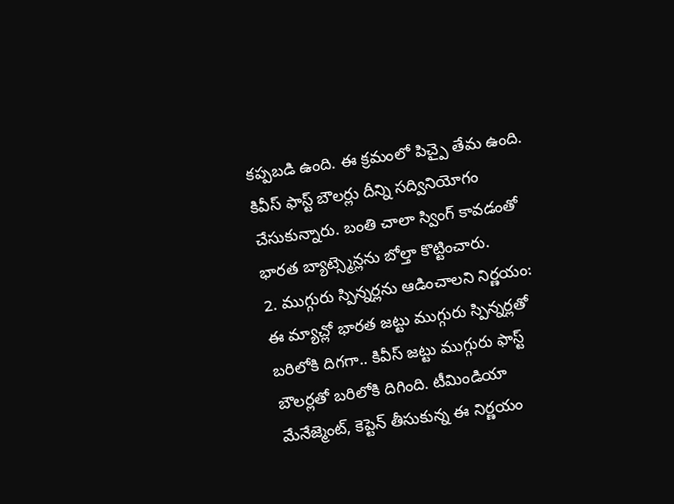కప్పబడి ఉంది. ఈ క్రమంలో పిచ్పై తేమ ఉంది. కివీస్ ఫాస్ట్ బౌలర్లు దీన్ని సద్వినియోగం చేసుకున్నారు. బంతి చాలా స్వింగ్ కావడంతో భారత బ్యాట్స్మెన్లను బోల్తా కొట్టించారు.
2. ముగ్గురు స్పిన్నర్లను ఆడించాలని నిర్ణయం:
ఈ మ్యాచ్లో భారత జట్టు ముగ్గురు స్పిన్నర్లతో బరిలోకి దిగగా.. కివీస్ జట్టు ముగ్గురు ఫాస్ట్ బౌలర్లతో బరిలోకి దిగింది. టీమిండియా మేనేజ్మెంట్, కెప్టెన్ తీసుకున్న ఈ నిర్ణయం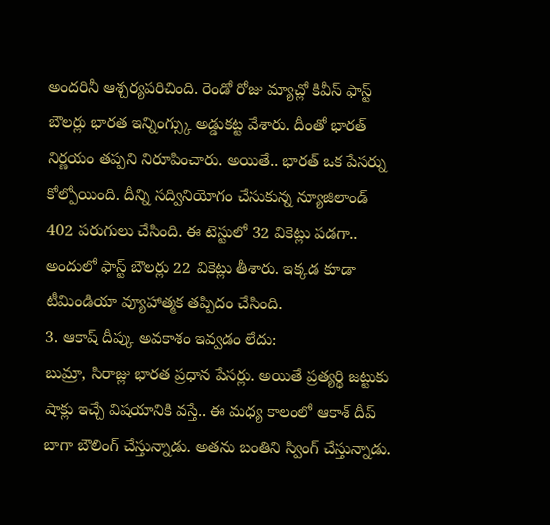అందరినీ ఆశ్చర్యపరిచింది. రెండో రోజు మ్యాచ్లో కివీస్ ఫాస్ట్ బౌలర్లు భారత ఇన్నింగ్స్కు అడ్డుకట్ట వేశారు. దీంతో భారత్ నిర్ణయం తప్పని నిరూపించారు. అయితే.. భారత్ ఒక పేసర్ను కోల్పోయింది. దీన్ని సద్వినియోగం చేసుకున్న న్యూజిలాండ్ 402 పరుగులు చేసింది. ఈ టెస్టులో 32 వికెట్లు పడగా.. అందులో ఫాస్ట్ బౌలర్లు 22 వికెట్లు తీశారు. ఇక్కడ కూడా టీమిండియా వ్యూహాత్మక తప్పిదం చేసింది.
3. ఆకాష్ దీప్కు అవకాశం ఇవ్వడం లేదు:
బుమ్రా, సిరాజ్లు భారత ప్రధాన పేసర్లు. అయితే ప్రత్యర్థి జట్టుకు షాక్లు ఇచ్చే విషయానికి వస్తే.. ఈ మధ్య కాలంలో ఆకాశ్ దీప్ బాగా బౌలింగ్ చేస్తున్నాడు. అతను బంతిని స్వింగ్ చేస్తున్నాడు.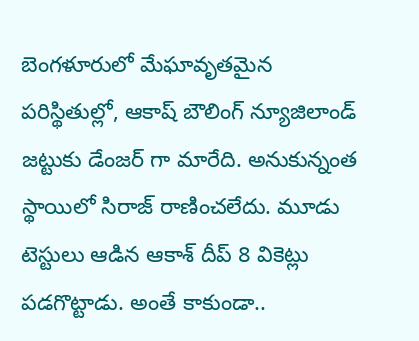బెంగళూరులో మేఘావృతమైన పరిస్థితుల్లో, ఆకాష్ బౌలింగ్ న్యూజిలాండ్ జట్టుకు డేంజర్ గా మారేది. అనుకున్నంత స్థాయిలో సిరాజ్ రాణించలేదు. మూడు టెస్టులు ఆడిన ఆకాశ్ దీప్ 8 వికెట్లు పడగొట్టాడు. అంతే కాకుండా..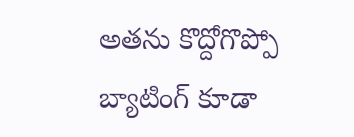అతను కొద్దోగొప్పో బ్యాటింగ్ కూడా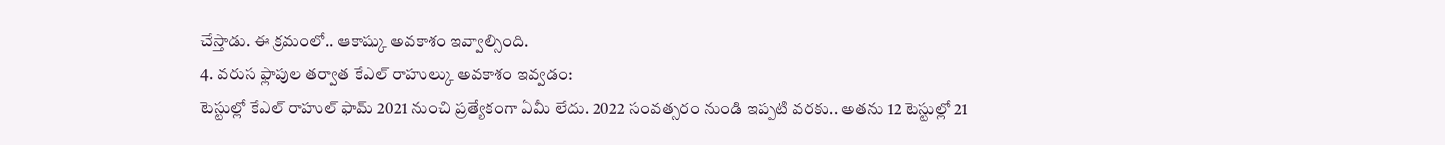చేస్తాడు. ఈ క్రమంలో.. ఆకాష్కు అవకాశం ఇవ్వాల్సింది.
4. వరుస ఫ్లాపుల తర్వాత కేఎల్ రాహుల్కు అవకాశం ఇవ్వడం:
టెస్టుల్లో కేఎల్ రాహుల్ ఫామ్ 2021 నుంచి ప్రత్యేకంగా ఏమీ లేదు. 2022 సంవత్సరం నుండి ఇప్పటి వరకు.. అతను 12 టెస్టుల్లో 21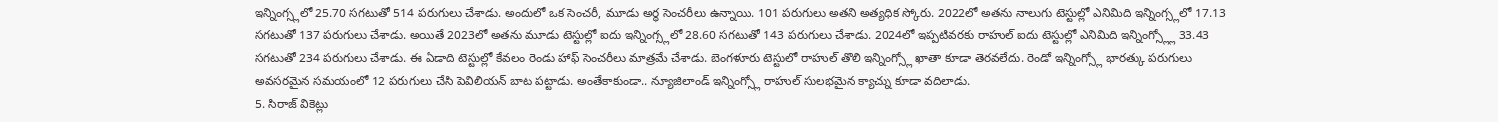ఇన్నింగ్స్లలో 25.70 సగటుతో 514 పరుగులు చేశాడు. అందులో ఒక సెంచరీ, మూడు అర్ధ సెంచరీలు ఉన్నాయి. 101 పరుగులు అతని అత్యధిక స్కోరు. 2022లో అతను నాలుగు టెస్టుల్లో ఎనిమిది ఇన్నింగ్స్లలో 17.13 సగటుతో 137 పరుగులు చేశాడు. అయితే 2023లో అతను మూడు టెస్టుల్లో ఐదు ఇన్నింగ్స్లలో 28.60 సగటుతో 143 పరుగులు చేశాడు. 2024లో ఇప్పటివరకు రాహుల్ ఐదు టెస్టుల్లో ఎనిమిది ఇన్నింగ్స్ల్లో 33.43 సగటుతో 234 పరుగులు చేశాడు. ఈ ఏడాది టెస్టుల్లో కేవలం రెండు హాఫ్ సెంచరీలు మాత్రమే చేశాడు. బెంగళూరు టెస్టులో రాహుల్ తొలి ఇన్నింగ్స్లో ఖాతా కూడా తెరవలేదు. రెండో ఇన్నింగ్స్లో భారత్కు పరుగులు అవసరమైన సమయంలో 12 పరుగులు చేసి పెవిలియన్ బాట పట్టాడు. అంతేకాకుండా.. న్యూజిలాండ్ ఇన్నింగ్స్లో రాహుల్ సులభమైన క్యాచ్ను కూడా వదిలాడు.
5. సిరాజ్ వికెట్లు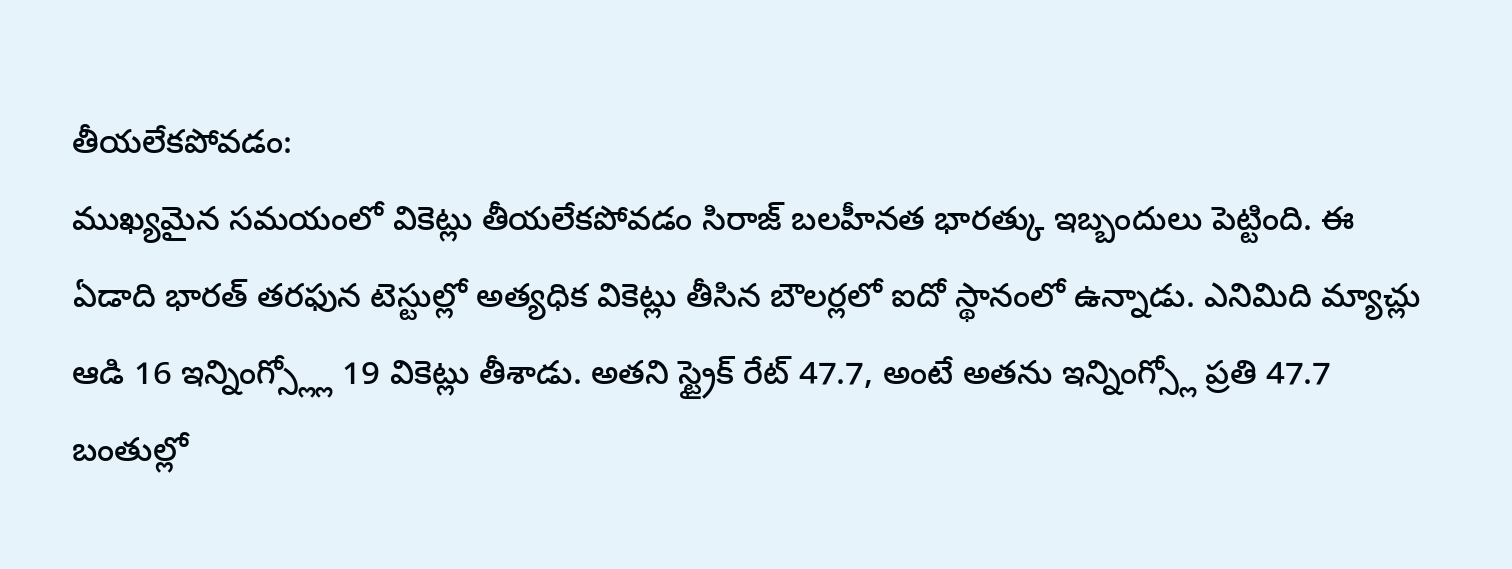తీయలేకపోవడం:
ముఖ్యమైన సమయంలో వికెట్లు తీయలేకపోవడం సిరాజ్ బలహీనత భారత్కు ఇబ్బందులు పెట్టింది. ఈ ఏడాది భారత్ తరఫున టెస్టుల్లో అత్యధిక వికెట్లు తీసిన బౌలర్లలో ఐదో స్థానంలో ఉన్నాడు. ఎనిమిది మ్యాచ్లు ఆడి 16 ఇన్నింగ్స్ల్లో 19 వికెట్లు తీశాడు. అతని స్ట్రైక్ రేట్ 47.7, అంటే అతను ఇన్నింగ్స్లో ప్రతి 47.7 బంతుల్లో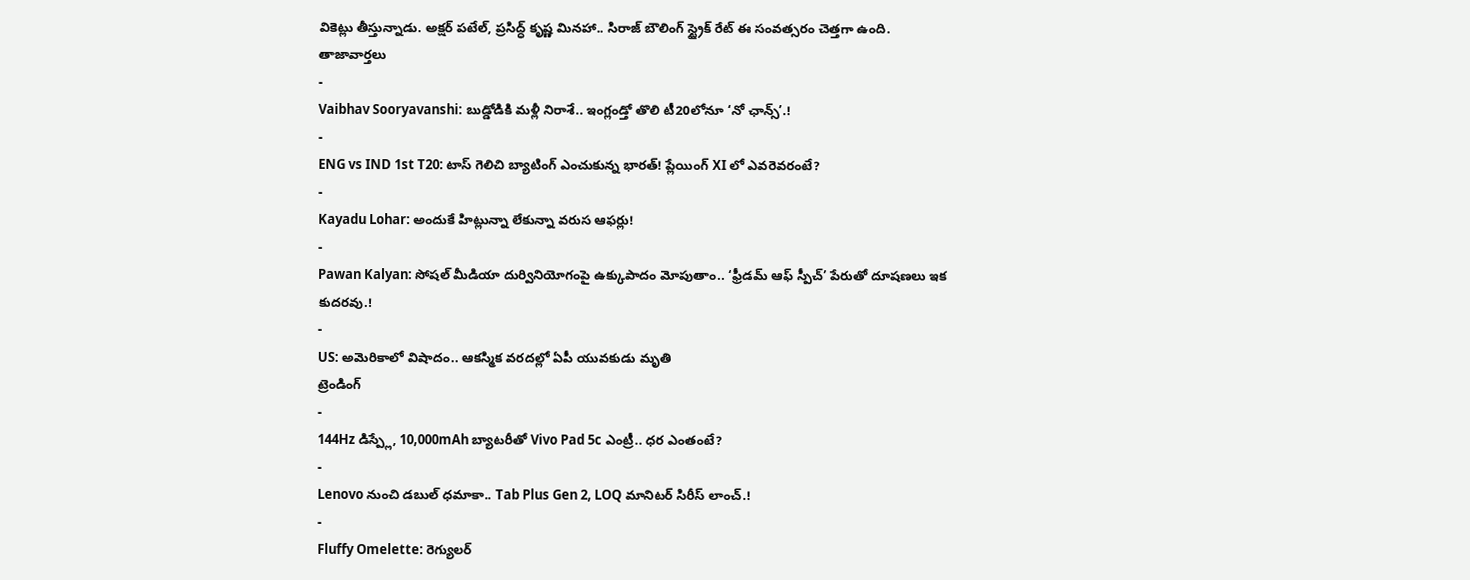వికెట్లు తీస్తున్నాడు. అక్షర్ పటేల్, ప్రసిద్ధ్ కృష్ణ మినహా.. సిరాజ్ బౌలింగ్ స్ట్రైక్ రేట్ ఈ సంవత్సరం చెత్తగా ఉంది.
తాజావార్తలు
-
Vaibhav Sooryavanshi: బుడ్డోడికి మళ్లీ నిరాశే.. ఇంగ్లండ్తో తొలి టీ20లోనూ ‘నో ఛాన్స్’.!
-
ENG vs IND 1st T20: టాస్ గెలిచి బ్యాటింగ్ ఎంచుకున్న భారత్! ప్లేయింగ్ XI లో ఎవరెవరంటే?
-
Kayadu Lohar: అందుకే హిట్లున్నా లేకున్నా వరుస ఆఫర్లు!
-
Pawan Kalyan: సోషల్ మీడియా దుర్వినియోగంపై ఉక్కుపాదం మోపుతాం.. ‘ఫ్రీడమ్ ఆఫ్ స్పీచ్’ పేరుతో దూషణలు ఇక కుదరవు.!
-
US: అమెరికాలో విషాదం.. ఆకస్మిక వరదల్లో ఏపీ యువకుడు మృతి
ట్రెండింగ్
-
144Hz డిస్ప్లే, 10,000mAh బ్యాటరీతో Vivo Pad 5c ఎంట్రీ.. ధర ఎంతంటే?
-
Lenovo నుంచి డబుల్ ధమాకా.. Tab Plus Gen 2, LOQ మానిటర్ సిరీస్ లాంచ్.!
-
Fluffy Omelette: రెగ్యులర్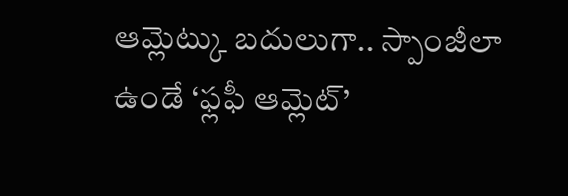ఆమ్లెట్కు బదులుగా.. స్పాంజీలా ఉండే ‘ఫ్లఫీ ఆమ్లెట్’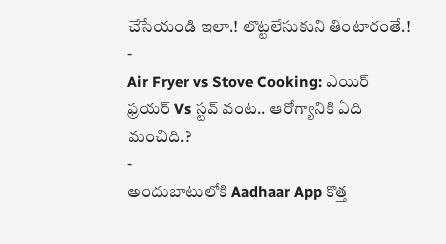చేసేయండి ఇలా.! లొట్టలేసుకుని తింటారంతే.!
-
Air Fryer vs Stove Cooking: ఎయిర్ ఫ్రయర్ Vs స్టవ్ వంట.. ఆరోగ్యానికి ఏది మంచిది.?
-
అందుబాటులోకి Aadhaar App కొత్త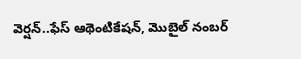వెర్షన్..ఫేస్ ఆథెంటికేషన్, మొబైల్ నంబర్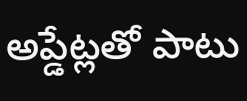అప్డేట్లతో పాటు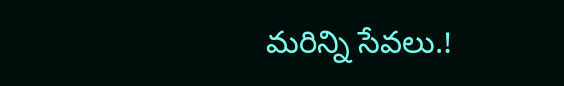మరిన్ని సేవలు.!